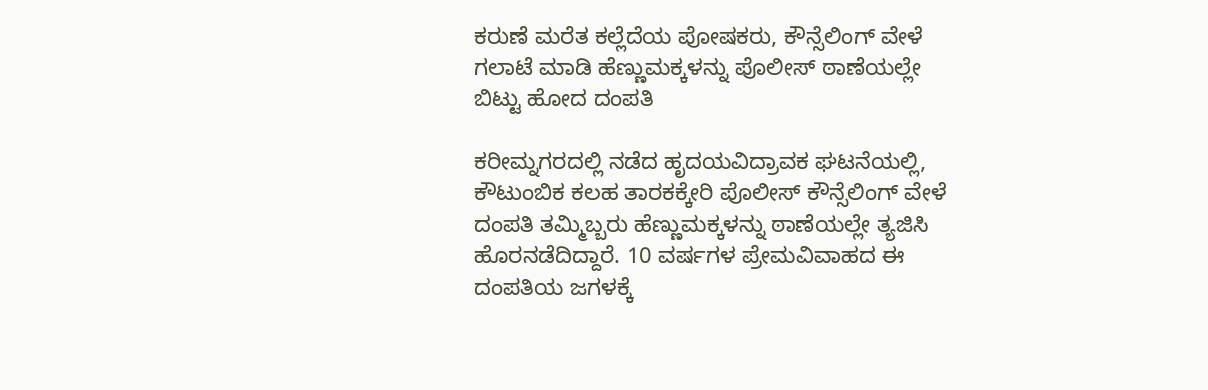ಕರುಣೆ ಮರೆತ ಕಲ್ಲೆದೆಯ ಪೋಷಕರು, ಕೌನ್ಸೆಲಿಂಗ್ ವೇಳೆ ಗಲಾಟೆ ಮಾಡಿ ಹೆಣ್ಣುಮಕ್ಕಳನ್ನು ಪೊಲೀಸ್ ಠಾಣೆಯಲ್ಲೇ ಬಿಟ್ಟು ಹೋದ ದಂಪತಿ

ಕರೀಮ್ನಗರದಲ್ಲಿ ನಡೆದ ಹೃದಯವಿದ್ರಾವಕ ಘಟನೆಯಲ್ಲಿ, ಕೌಟುಂಬಿಕ ಕಲಹ ತಾರಕಕ್ಕೇರಿ ಪೊಲೀಸ್ ಕೌನ್ಸೆಲಿಂಗ್ ವೇಳೆ ದಂಪತಿ ತಮ್ಮಿಬ್ಬರು ಹೆಣ್ಣುಮಕ್ಕಳನ್ನು ಠಾಣೆಯಲ್ಲೇ ತ್ಯಜಿಸಿ ಹೊರನಡೆದಿದ್ದಾರೆ. 10 ವರ್ಷಗಳ ಪ್ರೇಮವಿವಾಹದ ಈ ದಂಪತಿಯ ಜಗಳಕ್ಕೆ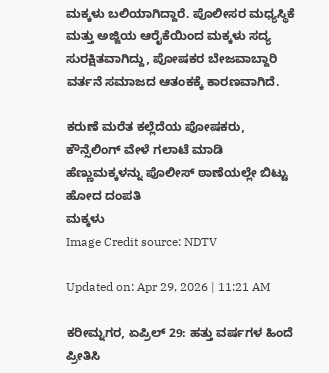ಮಕ್ಕಳು ಬಲಿಯಾಗಿದ್ದಾರೆ. ಪೊಲೀಸರ ಮಧ್ಯಸ್ಥಿಕೆ ಮತ್ತು ಅಜ್ಜಿಯ ಆರೈಕೆಯಿಂದ ಮಕ್ಕಳು ಸದ್ಯ ಸುರಕ್ಷಿತವಾಗಿದ್ದು, ಪೋಷಕರ ಬೇಜವಾಬ್ದಾರಿ ವರ್ತನೆ ಸಮಾಜದ ಆತಂಕಕ್ಕೆ ಕಾರಣವಾಗಿದೆ.

ಕರುಣೆ ಮರೆತ ಕಲ್ಲೆದೆಯ ಪೋಷಕರು, ಕೌನ್ಸೆಲಿಂಗ್ ವೇಳೆ ಗಲಾಟೆ ಮಾಡಿ ಹೆಣ್ಣುಮಕ್ಕಳನ್ನು ಪೊಲೀಸ್ ಠಾಣೆಯಲ್ಲೇ ಬಿಟ್ಟು ಹೋದ ದಂಪತಿ
ಮಕ್ಕಳು
Image Credit source: NDTV

Updated on: Apr 29, 2026 | 11:21 AM

ಕರೀಮ್ನಗರ, ಏಪ್ರಿಲ್ 29: ಹತ್ತು ವರ್ಷಗಳ ಹಿಂದೆ ಪ್ರೀತಿಸಿ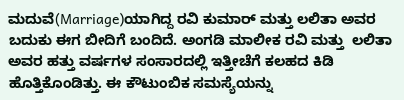ಮದುವೆ(Marriage)ಯಾಗಿದ್ದ ರವಿ ಕುಮಾರ್ ಮತ್ತು ಲಲಿತಾ ಅವರ ಬದುಕು ಈಗ ಬೀದಿಗೆ ಬಂದಿದೆ. ಅಂಗಡಿ ಮಾಲೀಕ ರವಿ ಮತ್ತು  ಲಲಿತಾ ಅವರ ಹತ್ತು ವರ್ಷಗಳ ಸಂಸಾರದಲ್ಲಿ ಇತ್ತೀಚೆಗೆ ಕಲಹದ ಕಿಡಿ ಹೊತ್ತಿಕೊಂಡಿತ್ತು. ಈ ಕೌಟುಂಬಿಕ ಸಮಸ್ಯೆಯನ್ನು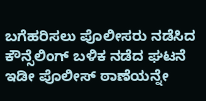ಬಗೆಹರಿಸಲು ಪೊಲೀಸರು ನಡೆಸಿದ ಕೌನ್ಸೆಲಿಂಗ್ ಬಳಿಕ ನಡೆದ ಘಟನೆ ಇಡೀ ಪೊಲೀಸ್ ಠಾಣೆಯನ್ನೇ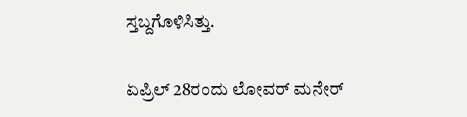ಸ್ತಬ್ದಗೊಳಿಸಿತ್ತು.

ಏಪ್ರಿಲ್ 28ರಂದು ಲೋವರ್ ಮನೇರ್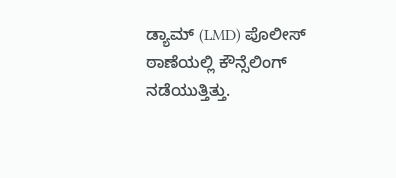ಡ್ಯಾಮ್ (LMD) ಪೊಲೀಸ್ ಠಾಣೆಯಲ್ಲಿ ಕೌನ್ಸೆಲಿಂಗ್ ನಡೆಯುತ್ತಿತ್ತು.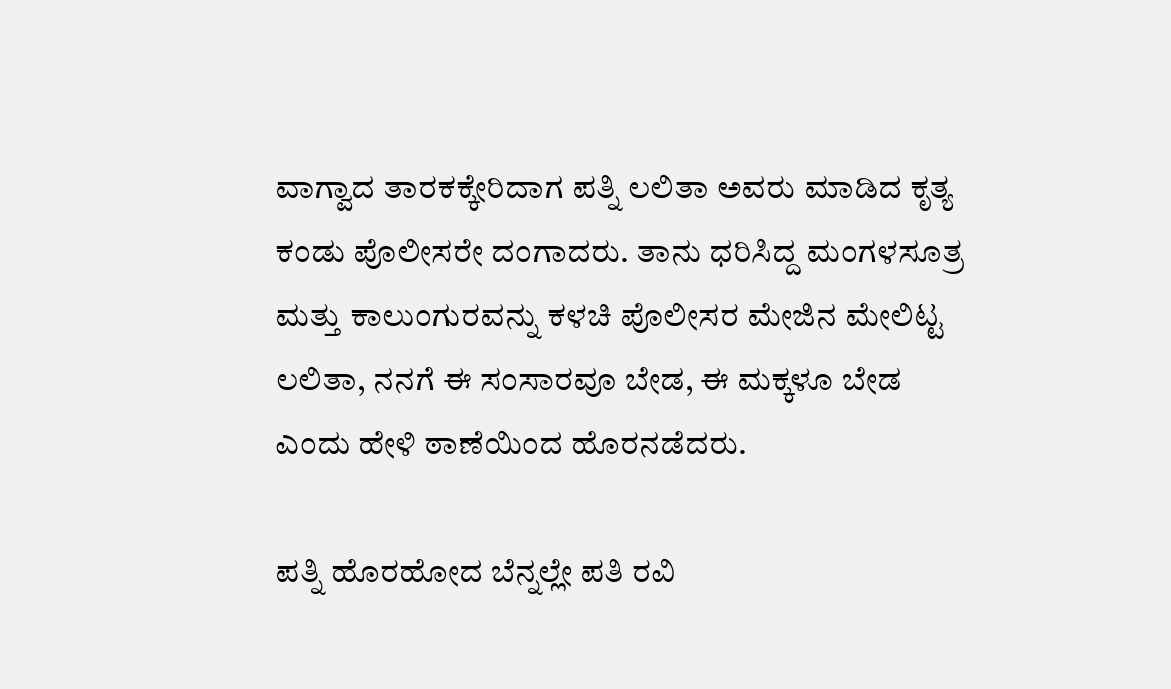ವಾಗ್ವಾದ ತಾರಕಕ್ಕೇರಿದಾಗ ಪತ್ನಿ ಲಲಿತಾ ಅವರು ಮಾಡಿದ ಕೃತ್ಯ ಕಂಡು ಪೊಲೀಸರೇ ದಂಗಾದರು. ತಾನು ಧರಿಸಿದ್ದ ಮಂಗಳಸೂತ್ರ ಮತ್ತು ಕಾಲುಂಗುರವನ್ನು ಕಳಚಿ ಪೊಲೀಸರ ಮೇಜಿನ ಮೇಲಿಟ್ಟ ಲಲಿತಾ, ನನಗೆ ಈ ಸಂಸಾರವೂ ಬೇಡ, ಈ ಮಕ್ಕಳೂ ಬೇಡ ಎಂದು ಹೇಳಿ ಠಾಣೆಯಿಂದ ಹೊರನಡೆದರು.

ಪತ್ನಿ ಹೊರಹೋದ ಬೆನ್ನಲ್ಲೇ ಪತಿ ರವಿ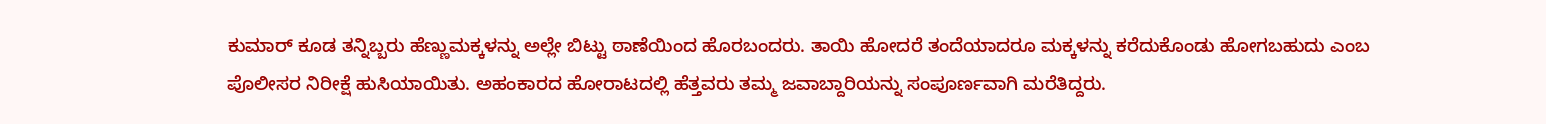ಕುಮಾರ್ ಕೂಡ ತನ್ನಿಬ್ಬರು ಹೆಣ್ಣುಮಕ್ಕಳನ್ನು ಅಲ್ಲೇ ಬಿಟ್ಟು ಠಾಣೆಯಿಂದ ಹೊರಬಂದರು. ತಾಯಿ ಹೋದರೆ ತಂದೆಯಾದರೂ ಮಕ್ಕಳನ್ನು ಕರೆದುಕೊಂಡು ಹೋಗಬಹುದು ಎಂಬ ಪೊಲೀಸರ ನಿರೀಕ್ಷೆ ಹುಸಿಯಾಯಿತು. ಅಹಂಕಾರದ ಹೋರಾಟದಲ್ಲಿ ಹೆತ್ತವರು ತಮ್ಮ ಜವಾಬ್ದಾರಿಯನ್ನು ಸಂಪೂರ್ಣವಾಗಿ ಮರೆತಿದ್ದರು.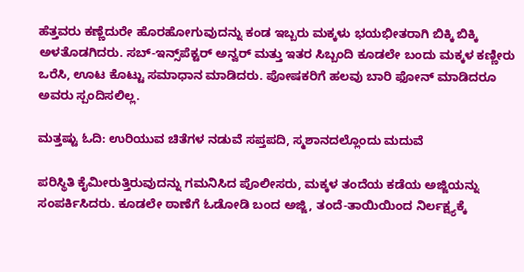ಹೆತ್ತವರು ಕಣ್ಣೆದುರೇ ಹೊರಹೋಗುವುದನ್ನು ಕಂಡ ಇಬ್ಬರು ಮಕ್ಕಳು ಭಯಭೀತರಾಗಿ ಬಿಕ್ಕಿ ಬಿಕ್ಕಿ ಅಳತೊಡಗಿದರು. ಸಬ್-ಇನ್ಸ್‌ಪೆಕ್ಟರ್ ಅನ್ವರ್ ಮತ್ತು ಇತರ ಸಿಬ್ಬಂದಿ ಕೂಡಲೇ ಬಂದು ಮಕ್ಕಳ ಕಣ್ಣೀರು ಒರೆಸಿ, ಊಟ ಕೊಟ್ಟು ಸಮಾಧಾನ ಮಾಡಿದರು. ಪೋಷಕರಿಗೆ ಹಲವು ಬಾರಿ ಫೋನ್ ಮಾಡಿದರೂ ಅವರು ಸ್ಪಂದಿಸಲಿಲ್ಲ.

ಮತ್ತಷ್ಟು ಓದಿ: ಉರಿಯುವ ಚಿತೆಗಳ ನಡುವೆ ಸಪ್ತಪದಿ, ಸ್ಮಶಾನದಲ್ಲೊಂದು ಮದುವೆ

ಪರಿಸ್ಥಿತಿ ಕೈಮೀರುತ್ತಿರುವುದನ್ನು ಗಮನಿಸಿದ ಪೊಲೀಸರು, ಮಕ್ಕಳ ತಂದೆಯ ಕಡೆಯ ಅಜ್ಜಿಯನ್ನು ಸಂಪರ್ಕಿಸಿದರು. ಕೂಡಲೇ ಠಾಣೆಗೆ ಓಡೋಡಿ ಬಂದ ಅಜ್ಜಿ, ತಂದೆ-ತಾಯಿಯಿಂದ ನಿರ್ಲಕ್ಷ್ಯಕ್ಕೆ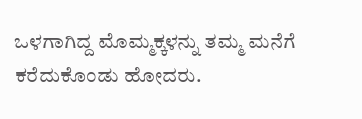ಒಳಗಾಗಿದ್ದ ಮೊಮ್ಮಕ್ಕಳನ್ನು ತಮ್ಮ ಮನೆಗೆ ಕರೆದುಕೊಂಡು ಹೋದರು.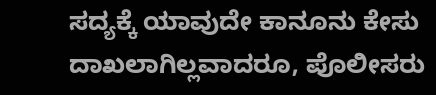ಸದ್ಯಕ್ಕೆ ಯಾವುದೇ ಕಾನೂನು ಕೇಸು ದಾಖಲಾಗಿಲ್ಲವಾದರೂ, ಪೊಲೀಸರು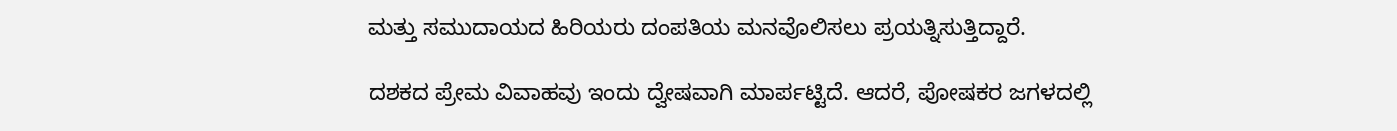ಮತ್ತು ಸಮುದಾಯದ ಹಿರಿಯರು ದಂಪತಿಯ ಮನವೊಲಿಸಲು ಪ್ರಯತ್ನಿಸುತ್ತಿದ್ದಾರೆ.

ದಶಕದ ಪ್ರೇಮ ವಿವಾಹವು ಇಂದು ದ್ವೇಷವಾಗಿ ಮಾರ್ಪಟ್ಟಿದೆ. ಆದರೆ, ಪೋಷಕರ ಜಗಳದಲ್ಲಿ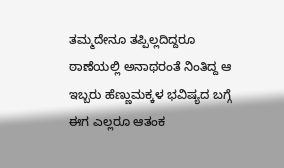ತಮ್ಮದೇನೂ ತಪ್ಪಿಲ್ಲದಿದ್ದರೂ ಠಾಣೆಯಲ್ಲಿ ಅನಾಥರಂತೆ ನಿಂತಿದ್ದ ಆ ಇಬ್ಬರು ಹೆಣ್ಣುಮಕ್ಕಳ ಭವಿಷ್ಯದ ಬಗ್ಗೆ ಈಗ ಎಲ್ಲರೂ ಆತಂಕ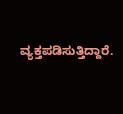ವ್ಯಕ್ತಪಡಿಸುತ್ತಿದ್ದಾರೆ.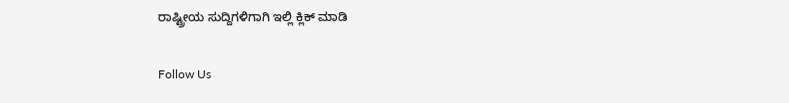ರಾಷ್ಟ್ರೀಯ ಸುದ್ದಿಗಳಿಗಾಗಿ ಇಲ್ಲಿ ಕ್ಲಿಕ್ ಮಾಡಿ

Follow Us